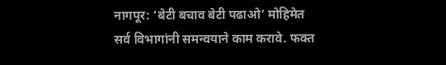नागपूर: ‘बेटी बचाव बेटी पढाओ’ मोहिमेत सर्व विभागांनी समन्वयाने काम करावे. फक्त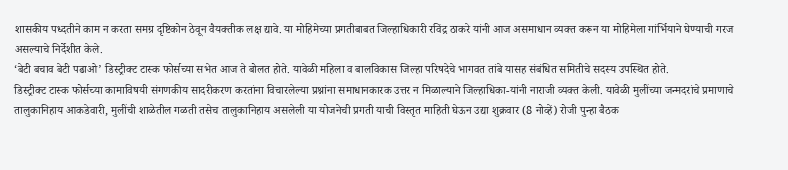शासकीय पध्दतीने काम न करता समग्र दृष्टिकोन ठेवून वैयक्तीक लक्ष द्यावे. या मोहिमेच्या प्रगतीबाबत जिल्हाधिकारी रविंद्र ठाकरे यांनी आज असमाधान व्यक्त करून या मोहिमेला गांर्भियाने घेण्याची गरज असल्याचे निर्देशीत केले.
‘बेटी बचाव बेटी पढाओ’ डिस्ट्रीक्ट टास्क फोर्सच्या सभेत आज ते बोलत होते. यावेळी महिला व बालविकास जिल्हा परिषदेचे भागवत तांबे यासह संबंधित समितीचे सदस्य उपस्थित होते.
डिस्ट्रीक्ट टास्क फोर्सच्या कामाविषयी संगणकीय सादरीकरण करतांना विचारलेल्या प्रश्नांना समाधानकारक उत्तर न मिळाल्याने जिल्हाधिका-यांनी नाराजी व्यक्त केली. यावेळी मुलींच्या जन्मदरांचे प्रमाणाचे तालुकानिहाय आकडेवारी, मुलींची शाळेतील गळती तसेच तालुकानिहाय असलेली या योजनेची प्रगती याची विस्तृत माहिती घेऊन उद्या शुक्रवार (8 नोव्हें) रोजी पुन्हा बैठक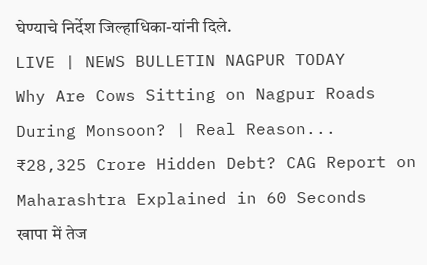घेण्याचे निर्देश जिल्हाधिका-यांनी दिले.
LIVE | NEWS BULLETIN NAGPUR TODAY
Why Are Cows Sitting on Nagpur Roads During Monsoon? | Real Reason...
₹28,325 Crore Hidden Debt? CAG Report on Maharashtra Explained in 60 Seconds
खापा में तेज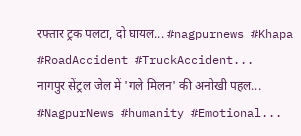रफ्तार ट्रक पलटा, दो घायल... #nagpurnews #Khapa #RoadAccident #TruckAccident...
नागपुर सेंट्रल जेल में 'गले मिलन' की अनोखी पहल... #NagpurNews #humanity #Emotional...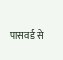पासवर्ड से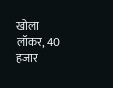खोला लॉकर, 40 हजार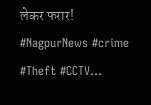लेकर फरार! #NagpurNews #crime #Theft #CCTV...